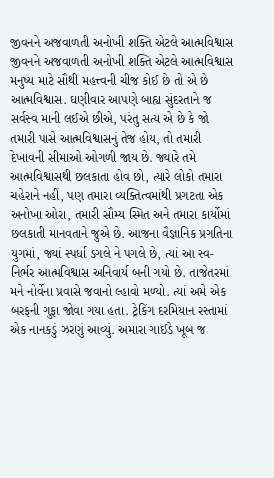જીવનને અજવાળતી અનોખી શક્તિ એટલે આત્મવિશ્વાસ
જીવનને અજવાળતી અનોખી શક્તિ એટલે આત્મવિશ્વાસ મનુષ્ય માટે સૌથી મહત્ત્વની ચીજ કોઈ છે તો એ છે આત્મવિશ્વાસ. ઘણીવાર આપણે બાહ્ય સુંદરતાને જ સર્વસ્વ માની લઈએ છીએ, પરંતુ સત્ય એ છે કે જો તમારી પાસે આત્મવિશ્વાસનું તેજ હોય, તો તમારી દેખાવની સીમાઓ ઓગળી જાય છે. જ્યારે તમે આત્મવિશ્વાસથી છલકાતા હોવ છો, ત્યારે લોકો તમારા ચહેરાને નહીં, પણ તમારા વ્યક્તિત્વમાંથી પ્રગટતા એક અનોખા ઓરા, તમારી સૌમ્ય સ્મિત અને તમારા કાર્યોમાં છલકાતી માનવતાને જુએ છે. આજના વૈજ્ઞાનિક પ્રગતિના યુગમાં, જ્યાં સ્પર્ધા ડગલે ને પગલે છે, ત્યાં આ સ્વ-નિર્ભર આત્મવિશ્વાસ અનિવાર્ય બની ગયો છે. તાજેતરમાં મને નોર્વેના પ્રવાસે જવાનો લ્હાવો મળ્યો. ત્યાં અમે એક બરફની ગુફા જોવા ગયા હતા. ટ્રેકિંગ દરમિયાન રસ્તામાં એક નાનકડું ઝરણું આવ્યું. અમારા ગાઈડે ખૂબ જ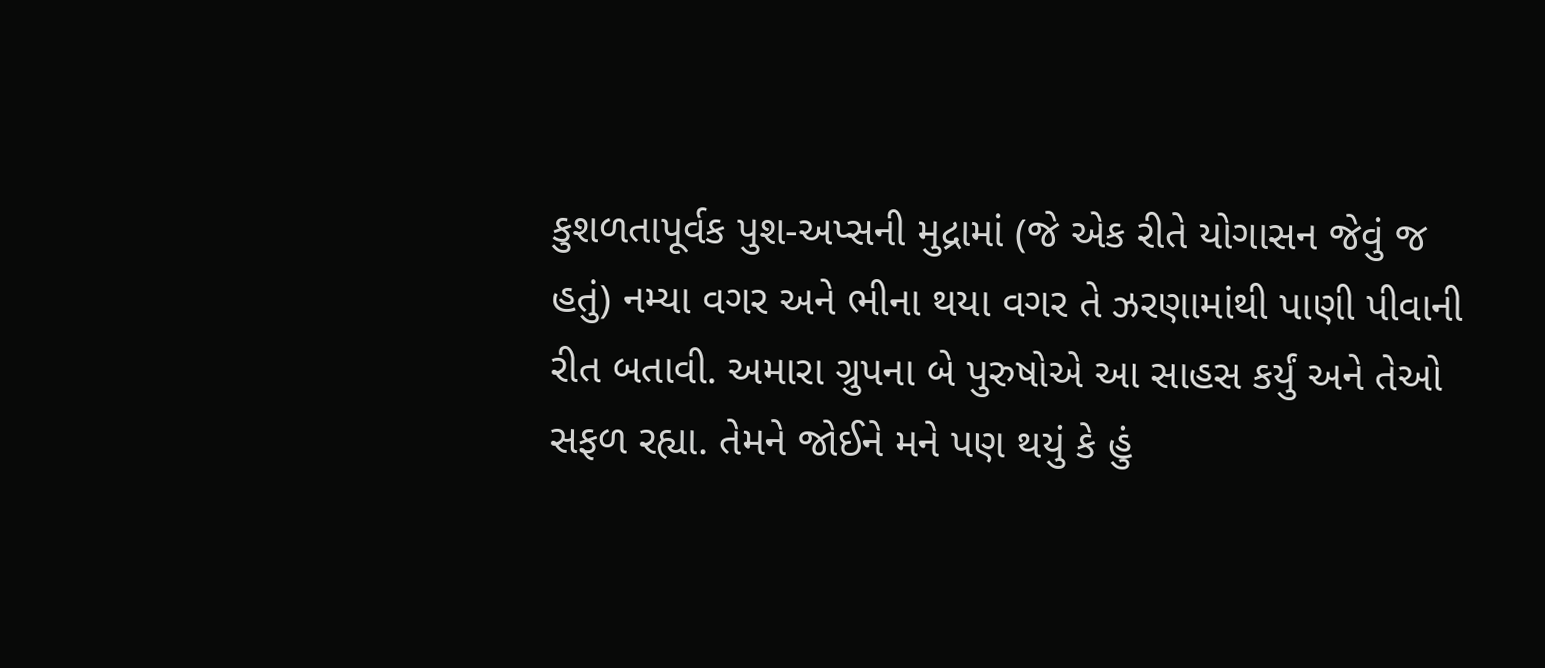કુશળતાપૂર્વક પુશ-અપ્સની મુદ્રામાં (જે એક રીતે યોગાસન જેવું જ હતું) નમ્યા વગર અને ભીના થયા વગર તે ઝરણામાંથી પાણી પીવાની રીત બતાવી. અમારા ગ્રુપના બે પુરુષોએ આ સાહસ કર્યું અને તેઓ સફળ રહ્યા. તેમને જોઈને મને પણ થયું કે હું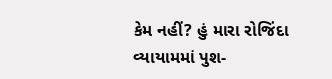કેમ નહીં? હું મારા રોજિંદા વ્યાયામમાં પુશ-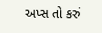અપ્સ તો કરું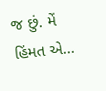જ છું. મેં હિંમત એ...